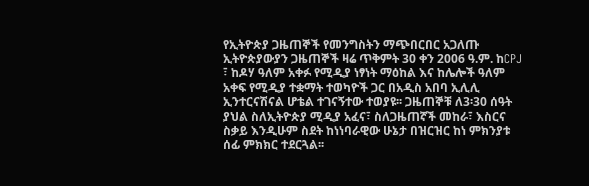የኢትዮጵያ ጋዜጠኞች የመንግስትን ማጭበርበር አጋለጡ
ኢትዮጵያውያን ጋዜጠኞች ዛሬ ጥቅምት 30 ቀን 2006 ዓ.ም. ከCPJ ፣ ከዶሃ ዓለም አቀፉ የሚዲያ ነፃነት ማዕከል እና ከሌሎች ዓለም አቀፍ የሚዲያ ተቋማት ተወካዮች ጋር በአዲስ አበባ ኢሊሊ ኢንተርናሽናል ሆቴል ተገናኝተው ተወያዩ፡፡ ጋዜጠኞቹ ለ3፡30 ሰዓት ያህል ስለኢትዮጵያ ሚዲያ አፈና፣ ስለጋዜጠኛች መከራ፣ እስርና ስቃይ እንዲሁም ስደት ከነነባራዊው ሁኔታ በዝርዝር ከነ ምክንያቱ ሰፊ ምክክር ተደርጓል፡፡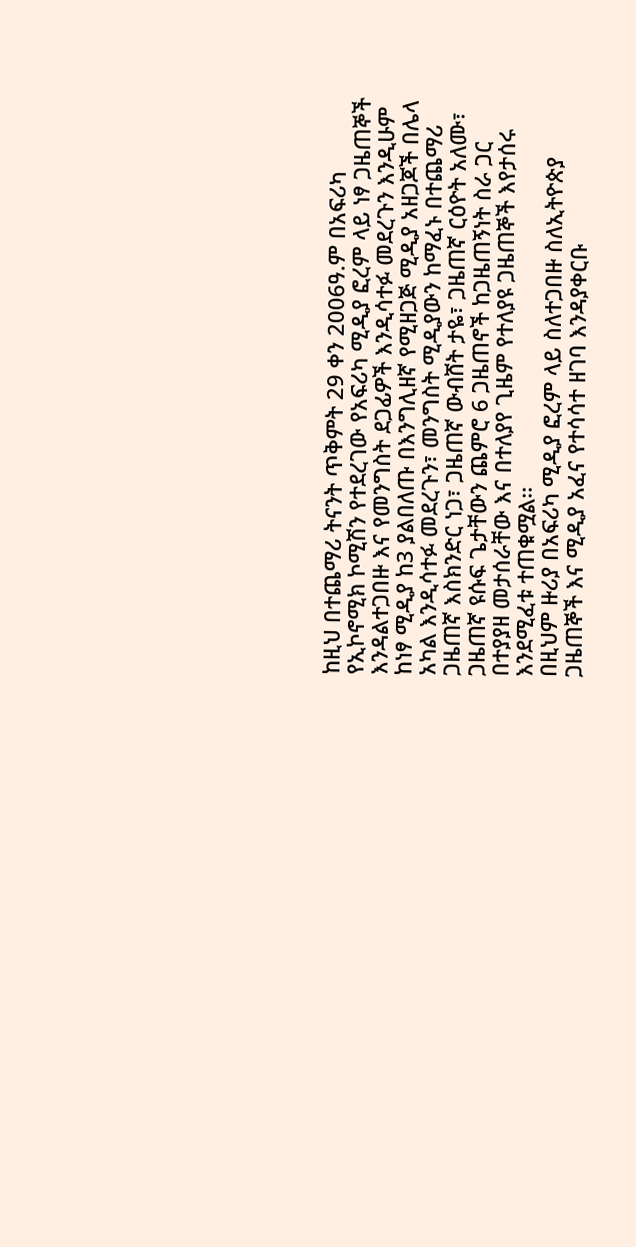ከዚህ በተጨማሪ ትናንት ጥቅምት 29 ቀን 2006ዓ.ም በአፍሪካ የኢኮኖሚክ ኮሚሽን የተደረገው የአፍሪካ ሚዲያ ፎረም ላይ ነፃ ጋዜጠኞች እንዳልተጋበዙ እና የመንግስት ደጋፊዎች እንዲሳተፉ መደረጉን እንዲሁም ከነፃ ሚዲያ ከ3 ያልበለጡ በእንግሊዘኛ የሚዘጋጅ ሚዲያ አዘጋጆች በሌላ አካል እንዲሳተፉ መደረጉን፣ መንግስት ሚዲያውን ከማፈኑ በተጨማሪ ጋዜጠኛ እስክንድር ነጋ፣ ጋዜጠኛ ውብሸት ታዬ፣ ጋዜጠኛ ርዕዮት አለሙ፣ ጋዜጠኛ ዩሱፍ ጌታቸውን ጨምሮ 6 ጋዜጠኖች ከጋዜጠኝነት ስራ ጋር በተያያዘ መታሰራቸው እና በተለያየ ጊዜም የተለያዩ ጋዜጠኞች እየታሰሩ እንደሚፈቱ ተጠቁሟል፡፡
በዚህም ዙሪያ በአፍሪካ ሚዲያ ፎረም ላይ ስለተጋበዙ ስለኢትዮጵያ ጋዜጠኞች እና ሚዲያ አፈና የተሳሳተ ዘገባ እንዳያቀርቡ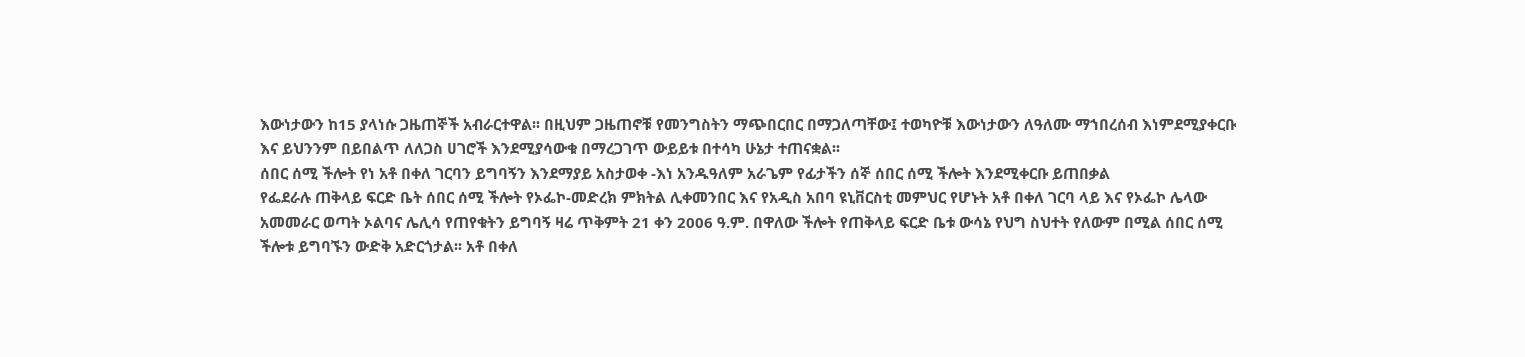እውነታውን ከ15 ያላነሱ ጋዜጠኞች አብራርተዋል፡፡ በዚህም ጋዜጠኖቹ የመንግስትን ማጭበርበር በማጋለጣቸው፤ ተወካዮቹ እውነታውን ለዓለሙ ማኀበረሰብ እነምደሚያቀርቡ እና ይህንንም በይበልጥ ለለጋስ ሀገሮች እንደሚያሳውቁ በማረጋገጥ ውይይቱ በተሳካ ሁኔታ ተጠናቋል፡፡
ሰበር ሰሚ ችሎት የነ አቶ በቀለ ገርባን ይግባኝን እንደማያይ አስታወቀ -እነ አንዱዓለም አራጌም የፊታችን ሰኞ ሰበር ሰሚ ችሎት እንደሚቀርቡ ይጠበቃል
የፌደራሉ ጠቅላይ ፍርድ ቤት ሰበር ሰሚ ችሎት የኦፌኮ-መድረክ ምክትል ሊቀመንበር እና የአዲስ አበባ ዩኒቨርስቲ መምህር የሆኑት አቶ በቀለ ገርባ ላይ እና የኦፌኮ ሌላው አመመራር ወጣት ኦልባና ሌሊሳ የጠየቁትን ይግባኝ ዛሬ ጥቅምት 21 ቀን 2006 ዓ.ም. በዋለው ችሎት የጠቅላይ ፍርድ ቤቱ ውሳኔ የህግ ስህተት የለውም በሚል ሰበር ሰሚ ችሎቱ ይግባኙን ውድቅ አድርጎታል፡፡ አቶ በቀለ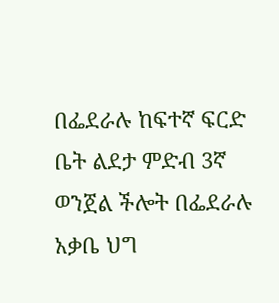በፌደራሉ ከፍተኛ ፍርድ ቤት ልደታ ምድብ 3ኛ ወንጀል ችሎት በፌደራሉ አቃቤ ህግ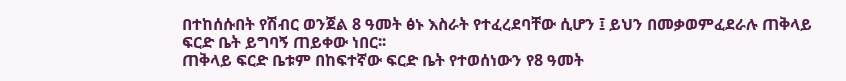በተከሰሱበት የሽብር ወንጀል 8 ዓመት ፅኑ እስራት የተፈረደባቸው ሲሆን ፤ ይህን በመቃወምፈደራሉ ጠቅላይ ፍርድ ቤት ይግባኝ ጠይቀው ነበር፡፡
ጠቅላይ ፍርድ ቤቱም በከፍተኛው ፍርድ ቤት የተወሰነውን የ8 ዓመት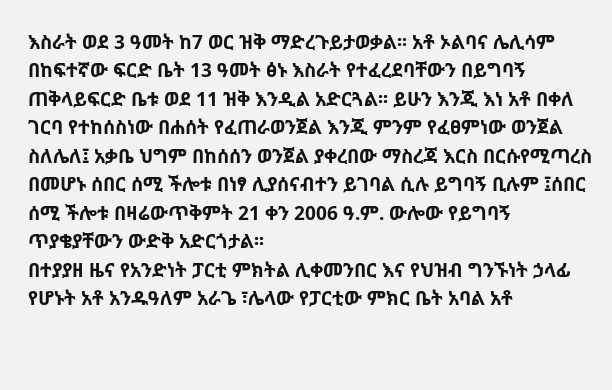እስራት ወደ 3 ዓመት ከ7 ወር ዝቅ ማድረጉይታወቃል፡፡ አቶ ኦልባና ሌሊሳም በከፍተኛው ፍርድ ቤት 13 ዓመት ፅኑ እስራት የተፈረደባቸውን በይግባኝ ጠቅላይፍርድ ቤቱ ወደ 11 ዝቅ እንዲል አድርጓል፡፡ ይሁን እንጂ እነ አቶ በቀለ ገርባ የተከሰስነው በሐሰት የፈጠራወንጀል እንጂ ምንም የፈፀምነው ወንጀል ስለሌለ፤ አቃቤ ህግም በከሰሰን ወንጀል ያቀረበው ማስረጃ እርስ በርሱየሚጣረስ በመሆኑ ሰበር ሰሚ ችሎቱ በነፃ ሊያሰናብተን ይገባል ሲሉ ይግባኝ ቢሉም ፤ሰበር ሰሚ ችሎቱ በዛሬውጥቅምት 21 ቀን 2006 ዓ.ም. ውሎው የይግባኝ ጥያቄያቸውን ውድቅ አድርጎታል፡፡
በተያያዘ ዜና የአንድነት ፓርቲ ምክትል ሊቀመንበር እና የህዝብ ግንኙነት ኃላፊ የሆኑት አቶ አንዱዓለም አራጌ ፣ሌላው የፓርቲው ምክር ቤት አባል አቶ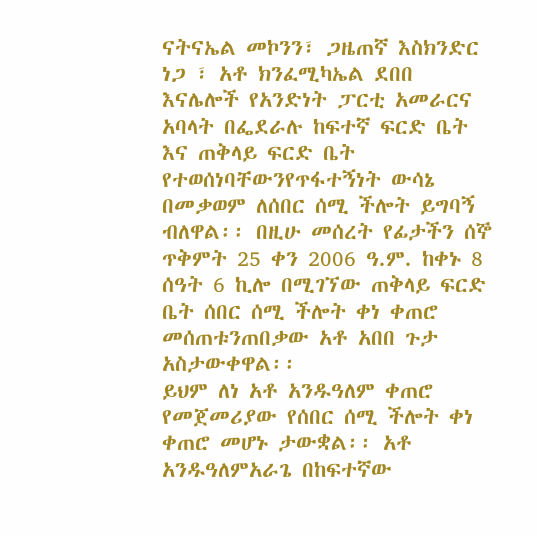ናትናኤል መኮንን፣ ጋዜጠኛ እስክንድር ነጋ ፣ አቶ ክንፈሚካኤል ደበበ እናሌሎች የአንድነት ፓርቲ አመራርና አባላት በፌደራሉ ከፍተኛ ፍርድ ቤት እና ጠቅላይ ፍርድ ቤት የተወሰነባቸውንየጥፋተኝነት ውሳኔ በመቃወም ለሰበር ሰሚ ችሎት ይግባኝ ብለዋል፡፡ በዚሁ መሰረት የፊታችን ሰኞ ጥቅምት 25 ቀን 2006 ዓ.ም. ከቀኑ 8 ሰዓት 6 ኪሎ በሚገኘው ጠቅላይ ፍርድ ቤት ሰበር ሰሚ ችሎት ቀነ ቀጠሮ መሰጠቱንጠበቃው አቶ አበበ ጉታ አስታውቀዋል፡፡
ይህም ለነ አቶ አንዱዓለም ቀጠሮ የመጀመሪያው የሰበር ሰሚ ችሎት ቀነ ቀጠሮ መሆኑ ታውቋል፡፡ አቶ አንዱዓለምአራጌ በከፍተኛው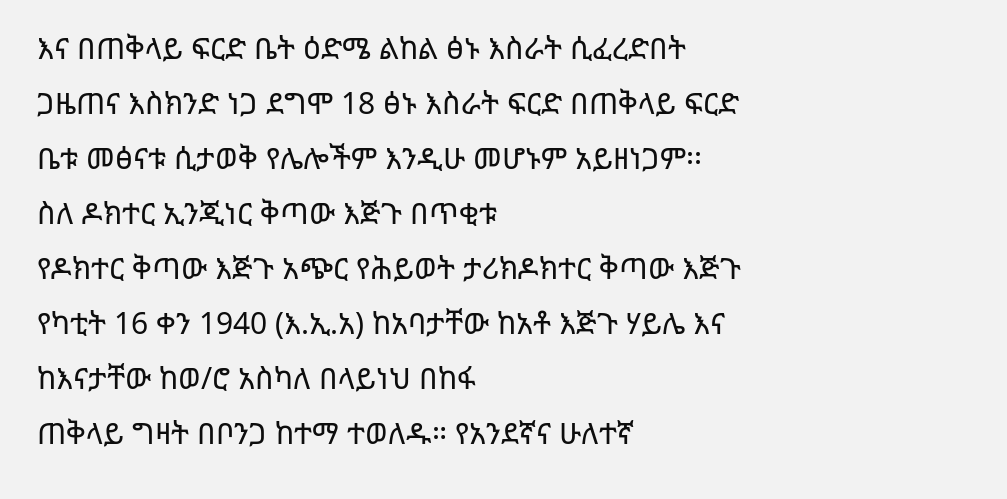እና በጠቅላይ ፍርድ ቤት ዕድሜ ልከል ፅኑ እስራት ሲፈረድበት ጋዜጠና እስክንድ ነጋ ደግሞ 18 ፅኑ እስራት ፍርድ በጠቅላይ ፍርድ ቤቱ መፅናቱ ሲታወቅ የሌሎችም እንዲሁ መሆኑም አይዘነጋም፡፡
ስለ ዶክተር ኢንጂነር ቅጣው እጅጉ በጥቂቱ
የዶክተር ቅጣው እጅጉ አጭር የሕይወት ታሪክዶክተር ቅጣው እጅጉ የካቲት 16 ቀን 1940 (እ.ኢ.አ) ከአባታቸው ከአቶ እጅጉ ሃይሌ እና ከእናታቸው ከወ/ሮ አስካለ በላይነህ በከፋ
ጠቅላይ ግዛት በቦንጋ ከተማ ተወለዱ። የአንደኛና ሁለተኛ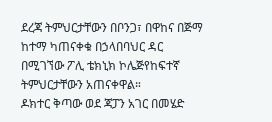ደረጃ ትምህርታቸውን በቦንጋ፣ በዋከና በጅማ ከተማ ካጠናቀቁ በኃላበባህር ዳር በሚገኘው ፖሊ ቴክኒክ ኮሌጅየከፍተኛ ትምህርታቸውን አጠናቀዋል።
ዶክተር ቅጣው ወደ ጃፓን አገር በመሄድ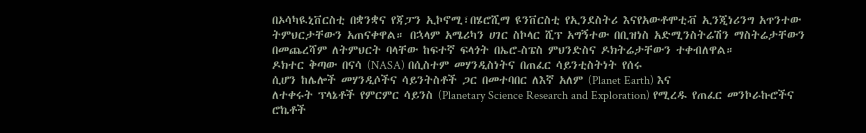በኦሳካዪኒቨርስቲ በቋንቋና የጃፓን ኢኮኖሚ፣በሄሮሺማ ዩንቨርስቲ የኢንደስትሪ እናየአውቶሞቲቭ ኢንጂነሪንግ አጥንተው ትምህርታቸውን አጠናቀዋል። በኋላም አሜሪካን ሀገር ስኮላር ሺፕ አግኝተው በቢዝነስ አድሚንስትሬሽን ማስትሬታቸውን በመጨረሻም ለትምህርት ባላቸው ከፍተኛ ፍላጎት በኤሮ-ስፔስ ምህንድስና ዶክትሬታቸውን ተቀብለዋል።
ዶክተር ቅጣው በናሳ (NASA) በሲስተም መሃንዲስነትና በጠፈር ሳይንቲስትነት የሰሩ
ሲሆን ከሌሎች መሃንዲሶችና ሳይንትስቶች ጋር በመተባበር ለእኛ አለም (Planet Earth) እና
ለተቀሩት ፕላኔቶች የምርምር ሳይንስ (Planetary Science Research and Exploration) የሚረዱ የጠፈር መንኮራኩሮችና ሮኬቶች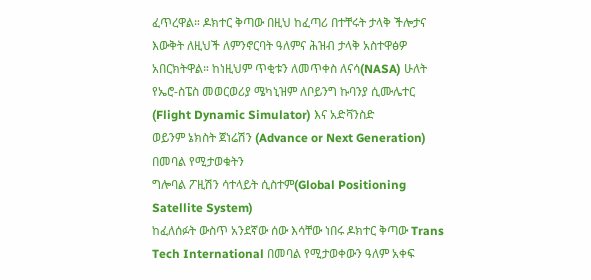ፈጥረዋል። ዶክተር ቅጣው በዚህ ከፈጣሪ በተቸሩት ታላቅ ችሎታና እውቅት ለዚህች ለምንኖርባት ዓለምና ሕዝብ ታላቅ አስተዋፅዎ አበርክትዋል። ከነዚህም ጥቂቱን ለመጥቀስ ለናሳ(NASA) ሁለት የኤሮ-ስፔስ መወርወሪያ ሜካኒዝም ለቦይንግ ኩባንያ ሲሙሌተር (Flight Dynamic Simulator) እና አድቫንስድ
ወይንም ኔክስት ጀነሬሽን (Advance or Next Generation) በመባል የሚታወቁትን
ግሎባል ፖዚሽን ሳተላይት ሲስተም(Global Positioning Satellite System)
ከፈለሰፉት ውስጥ አንደኛው ሰው እሳቸው ነበሩ ዶክተር ቅጣው Trans Tech International በመባል የሚታወቀውን ዓለም አቀፍ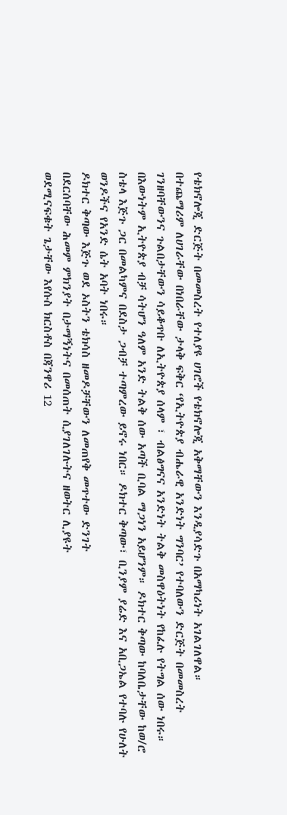የቴክኖሎጂ ድርጅት በመመስረት የተለያዩ ሀገሮች የቴክኖሎጂ አቅማቸውን እንዲያሳድጉ በአማካሪነት አገልገለዋል።
በተጨማሪም ለሀገራቸው በነበራቸው ታላቅ ፍቅር ‘የኢትዮጵያ ብሔራዊ አንድነት ግንባር’ የተባለውን ድርጅት በመመስረት ገንዘባቸውንና ጉልበታቸውን ሳይቆጥቡ ለኢትዮጵያ ሰላም ፣ ብልፅግናና አንድነት ትልቅ መስዋዕትነት የከፈሉ የትግል ሰው ነበሩ። በእውነትም ኢትዮጵያ ብቻ ሳትሆን ዓለም አንድ ትልቅ ሰው አጣች ቢባል ማጋነን አይሆንም። ዶክተር ቅጣው ከባለቤታቸው ከወ/ሮ ስቴላ እጅጉ ጋር በመልካምና በደስታ ጋብቻ ተጣምረው ይኖሩ ነበር። ዶክተር ቅጣው፣ ቢንያም ያሬድ እና አቢጋኤል የተባሉ የሁለት ወንዶችና የአንድ ሴት አባት ነበሩ።
ዶክተር ቅጣው እጅጉ ወደ ኦስትን ቴክሳስ ዘመዶቻቸውን ለመጠየቅ መጥተው ድንገት
በደርሰባቸው ሕመም ምክንያት በታማኝነትና በመሰጠት ሲያገለገሉትና ዘወትር ሊያዩት
ወደሚናፍቁት ጌታቸው እየሱስ ክርስቶስ በጃንዋሪ 12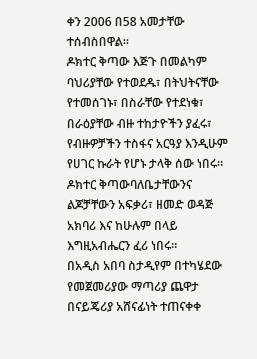ቀን 2006 በ58 አመታቸው ተሰብስበዋል።
ዶክተር ቅጣው እጅጉ በመልካም ባህሪያቸው የተወደዱ፣ በትህትናቸው የተመሰገኑ፣ በስራቸው የተደነቁ፣ በራዕያቸው ብዙ ተከታዮችን ያፈሩ፣ የብዙዎቻችን ተስፋና አርዓያ እንዲሁም የሀገር ኩራት የሆኑ ታላቅ ሰው ነበሩ። ዶክተር ቅጣውባለቤታቸውንና ልጆቻቸውን አፍቃሪ፣ ዘመድ ወዳጅ አክባሪ እና ከሁሉም በላይ እግዚአብሔርን ፈሪ ነበሩ።
በአዲስ አበባ ስታዲየም በተካሄደው የመጀመሪያው ማጣሪያ ጨዋታ በናይጄሪያ አሸናፊነት ተጠናቀቀ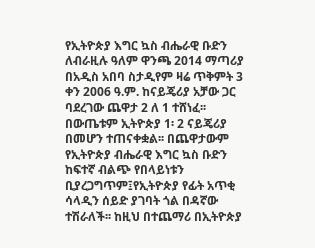የኢትዮጵያ እግር ኳስ ብሔራዊ ቡድን ለብራዚሉ ዓለም ዋንጫ 2014 ማጣሪያ በአዲስ አበባ ስታዲየም ዛሬ ጥቅምት 3 ቀን 2006 ዓ.ም. ከናይጄሪያ አቻው ጋር ባደረገው ጨዋታ 2 ለ 1 ተሸነፈ፡፡ በውጤቱም ኢትዮጵያ 1፡ 2 ናይጄሪያ በመሆን ተጠናቀቋል፡፡ በጨዋታውም የኢትዮጵያ ብሔራዊ እግር ኳስ ቡድን ከፍተኛ ብልጭ የበላይነቱን ቢያረጋግጥም፤የኢትዮጵያ የፊት አጥቂ ሳላዲን ሰይድ ያገባት ጎል በዳኛው ተሽራለች፡፡ ከዚህ በተጨማሪ በኢትዮጵያ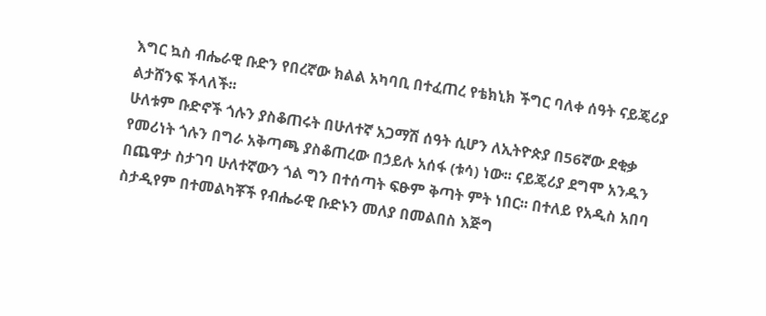እግር ኳስ ብሔራዊ ቡድን የበረኛው ክልል አካባቢ በተፈጠረ የቴክኒክ ችግር ባለቀ ሰዓት ናይጄሪያ ልታሸንፍ ችላለች፡፡
ሁለቱም ቡድኖች ጎሉን ያስቆጠሩት በሁለተኛ አጋማሽ ሰዓት ሲሆን ለኢትዮጵያ በ56ኛው ደቂቃ የመሪነት ጎሉን በግራ አቅጣጫ ያስቆጠረው በኃይሉ አሰፋ (ቱሳ) ነው፡፡ ናይጄሪያ ደግሞ አንዱን በጨዋታ ስታገባ ሁለተኛውን ጎል ግን በተሰጣት ፍፁም ቅጣት ምት ነበር፡፡ በተለይ የአዲስ አበባ ስታዲየም በተመልካቾች የብሔራዊ ቡድኑን መለያ በመልበስ እጅግ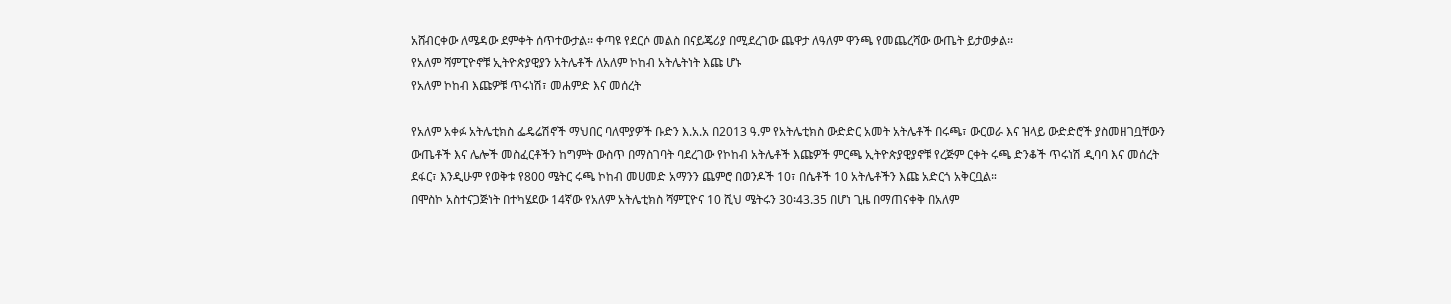አሸብርቀው ለሜዳው ደምቀት ሰጥተውታል፡፡ ቀጣዩ የደርሶ መልስ በናይጄሪያ በሚደረገው ጨዋታ ለዓለም ዋንጫ የመጨረሻው ውጤት ይታወቃል፡፡
የአለም ሻምፒዮኖቹ ኢትዮጵያዊያን አትሌቶች ለአለም ኮከብ አትሌትነት እጩ ሆኑ
የአለም ኮከብ እጩዎቹ ጥሩነሽ፣ መሐምድ እና መሰረት

የአለም አቀፉ አትሌቲክስ ፌዴሬሽኖች ማህበር ባለሞያዎች ቡድን እ.አ.አ በ2013 ዓ.ም የአትሌቲክስ ውድድር አመት አትሌቶች በሩጫ፣ ውርወራ እና ዝላይ ውድድሮች ያስመዘገቧቸውን ውጤቶች እና ሌሎች መስፈርቶችን ከግምት ውስጥ በማስገባት ባደረገው የኮከብ አትሌቶች እጩዎች ምርጫ ኢትዮጵያዊያኖቹ የረጅም ርቀት ሩጫ ድንቆች ጥሩነሽ ዲባባ እና መሰረት ደፋር፣ እንዲሁም የወቅቱ የ800 ሜትር ሩጫ ኮከብ መሀመድ አማንን ጨምሮ በወንዶች 10፣ በሴቶች 10 አትሌቶችን እጩ አድርጎ አቅርቧል።
በሞስኮ አስተናጋጅነት በተካሄደው 14ኛው የአለም አትሌቲክስ ሻምፒዮና 10 ሺህ ሜትሩን 30፡43.35 በሆነ ጊዜ በማጠናቀቅ በአለም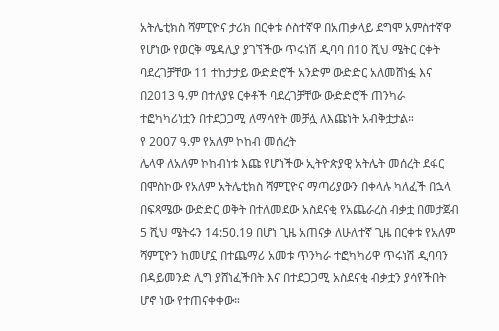አትሌቲክስ ሻምፒዮና ታሪክ በርቀቱ ሶስተኛዋ በአጠቃላይ ደግሞ አምስተኛዋ የሆነው የወርቅ ሜዳሊያ ያገኘችው ጥሩነሽ ዲባባ በ10 ሺህ ሜትር ርቀት ባደረገቻቸው 11 ተከታታይ ውድድሮች አንድም ውድድር አለመሸነፏ እና በ2013 ዓ.ም በተለያዩ ርቀቶች ባደረገቻቸው ውድድሮች ጠንካራ ተፎካካሪነቷን በተደጋጋሚ ለማሳየት መቻሏ ለእጩነት አብቅቷታል።
የ 2007 ዓ.ም የአለም ኮከብ መሰረት
ሌላዋ ለአለም ኮከብነቱ እጩ የሆነችው ኢትዮጵያዊ አትሌት መሰረት ደፋር በሞስኮው የአለም አትሌቲክስ ሻምፒዮና ማጣሪያውን በቀላሉ ካለፈች በኋላ በፍጻሜው ውድድር ወቅት በተለመደው አስደናቂ የአጨራረስ ብቃቷ በመታጀብ 5 ሺህ ሜትሩን 14:50.19 በሆነ ጊዜ አጠናቃ ለሁለተኛ ጊዜ በርቀቱ የአለም ሻምፒዮን ከመሆኗ በተጨማሪ አመቱ ጥንካራ ተፎካካሪዋ ጥሩነሽ ዲባባን በዳይመንድ ሊግ ያሸነፈችበት እና በተደጋጋሚ አስደናቂ ብቃቷን ያሳየችበት ሆኖ ነው የተጠናቀቀው።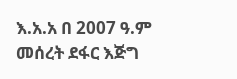እ.አ.አ በ 2007 ዓ.ም መሰረት ደፋር እጅግ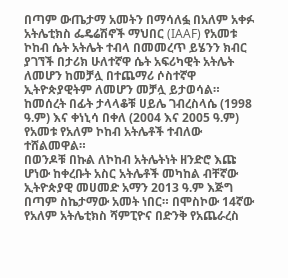በጣም ውጤታማ አመትን በማሳለፏ በአለም አቀፉ አትሌቲክስ ፌዴሬሽኖች ማህበር (IAAF) የአመቱ ኮከብ ሴት አትሌት ተብላ በመመረጥ ይሄንን ክብር ያገኘች በታሪክ ሁለተኛዋ ሴት አፍሪካዊት አትሌት ለመሆን ከመቻሏ በተጨማሪ ሶስተኛዋ ኢትዮጵያዊትም ለመሆን መቻሏ ይታወሳል። ከመሰረት በፊት ታላላቆቹ ሀይሌ ገብረስላሴ (1998 ዓ.ም) እና ቀነኒሳ በቀለ (2004 እና 2005 ዓ.ም) የአመቱ የአለም ኮከብ አትሌቶች ተብለው ተሸልመዋል።
በወንዶቹ በኩል ለኮከብ አትሌትነት ዘንድሮ እጩ ሆነው ከቀረቡት አስር አትሌቶች መካከል ብቸኛው ኢትዮጵያዊ መሀመድ አማን 2013 ዓ.ም እጅግ በጣም ስኬታማው አመት ነበር። በሞስኮው 14ኛው የአለም አትሌቲክስ ሻምፒዮና በድንቅ የአጨራረስ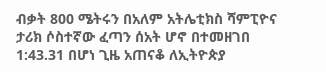ብቃት 800 ሜትሩን በአለም አትሌቲክስ ሻምፒዮና ታሪክ ሶስተኛው ፈጣን ሰአት ሆኖ በተመዘገበ 1:43.31 በሆነ ጊዜ አጠናቆ ለኢትዮጵያ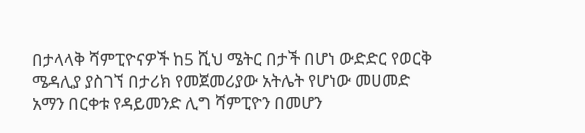በታላላቅ ሻምፒዮናዎች ከ5 ሺህ ሜትር በታች በሆነ ውድድር የወርቅ ሜዳሊያ ያስገኘ በታሪክ የመጀመሪያው አትሌት የሆነው መሀመድ አማን በርቀቱ የዳይመንድ ሊግ ሻምፒዮን በመሆን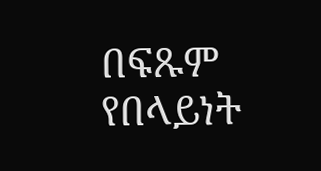በፍጹም የበላይነት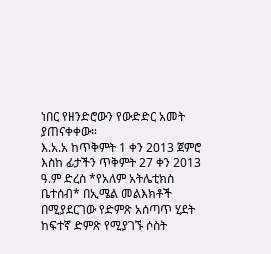ነበር የዘንድሮውን የውድድር አመት ያጠናቀቀው።
እ.አ.አ ከጥቅምት 1 ቀን 2013 ጀምሮ እስከ ፊታችን ጥቅምት 27 ቀን 2013 ዓ.ም ድረስ *የአለም አትሌቲክስ ቤተሰብ* በኢሜል መልእክቶች በሚያደርገው የድምጽ አሰጣጥ ሂደት ከፍተኛ ድምጽ የሚያገኙ ሶስት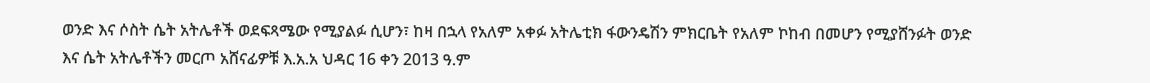ወንድ እና ሶስት ሴት አትሌቶች ወደፍጻሜው የሚያልፉ ሲሆን፣ ከዛ በኋላ የአለም አቀፉ አትሌቲክ ፋውንዴሽን ምክርቤት የአለም ኮከብ በመሆን የሚያሸንፉት ወንድ እና ሴት አትሌቶችን መርጦ አሸናፊዎቹ እ.አ.አ ህዳር 16 ቀን 2013 ዓ.ም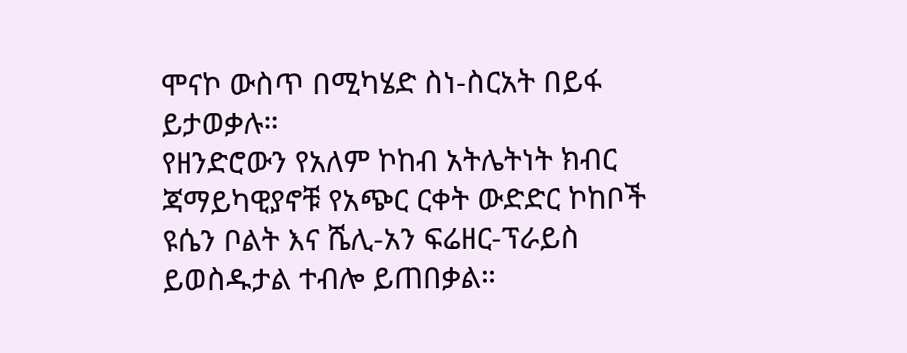ሞናኮ ውስጥ በሚካሄድ ስነ-ስርአት በይፋ ይታወቃሉ።
የዘንድሮውን የአለም ኮከብ አትሌትነት ክብር ጃማይካዊያኖቹ የአጭር ርቀት ውድድር ኮከቦች ዩሴን ቦልት እና ሼሊ-አን ፍሬዘር-ፕራይስ ይወስዱታል ተብሎ ይጠበቃል።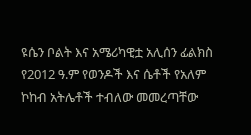ዩሴን ቦልት እና አሜሪካዊቷ አሊሰን ፊልክስ የ2012 ዓ.ም የወንዶች እና ሴቶች የአለም ኮከብ አትሌቶች ተብለው መመረጣቸው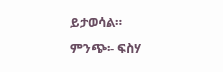ይታወሳል።
ምንጭ፡- ፍስሃ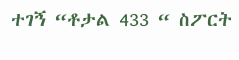ተገኝ “ቶታል 433 “ ስፖርት